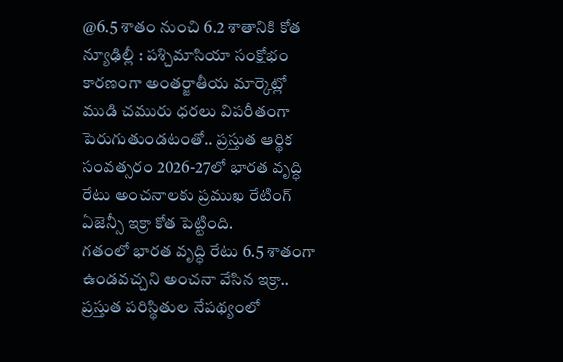@6.5 శాతం నుంచి 6.2 శాతానికి కోత న్యూఢిల్లీ : పశ్చిమాసియా సంక్షోభం కారణంగా అంతర్జాతీయ మార్కెట్లో ముడి చమురు ధరలు విపరీతంగా పెరుగుతుండటంతో.. ప్రస్తుత ఆర్థిక సంవత్సరం 2026-27లో భారత వృద్ధి రేటు అంచనాలకు ప్రముఖ రేటింగ్ ఏజెన్సీ ఇక్రా కోత పెట్టింది.
గతంలో భారత వృద్ధి రేటు 6.5 శాతంగా ఉండవచ్చని అంచనా వేసిన ఇక్రా.. ప్రస్తుత పరిస్థితుల నేపథ్యంలో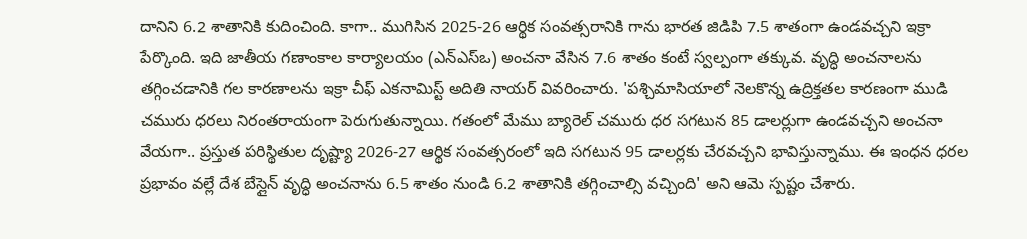దానిని 6.2 శాతానికి కుదించింది. కాగా.. ముగిసిన 2025-26 ఆర్థిక సంవత్సరానికి గాను భారత జిడిపి 7.5 శాతంగా ఉండవచ్చని ఇక్రా పేర్కొంది. ఇది జాతీయ గణాంకాల కార్యాలయం (ఎన్ఎస్ఒ) అంచనా వేసిన 7.6 శాతం కంటే స్వల్పంగా తక్కువ. వృద్ధి అంచనాలను తగ్గించడానికి గల కారణాలను ఇక్రా చీఫ్ ఎకనామిస్ట్ అదితి నాయర్ వివరించారు. 'పశ్చిమాసియాలో నెలకొన్న ఉద్రిక్తతల కారణంగా ముడి చమురు ధరలు నిరంతరాయంగా పెరుగుతున్నాయి. గతంలో మేము బ్యారెల్ చమురు ధర సగటున 85 డాలర్లుగా ఉండవచ్చని అంచనా వేయగా.. ప్రస్తుత పరిస్థితుల దృష్ట్యా 2026-27 ఆర్థిక సంవత్సరంలో ఇది సగటున 95 డాలర్లకు చేరవచ్చని భావిస్తున్నాము. ఈ ఇంధన ధరల ప్రభావం వల్లే దేశ బేస్లైన్ వృద్ధి అంచనాను 6.5 శాతం నుండి 6.2 శాతానికి తగ్గించాల్సి వచ్చింది' అని ఆమె స్పష్టం చేశారు.